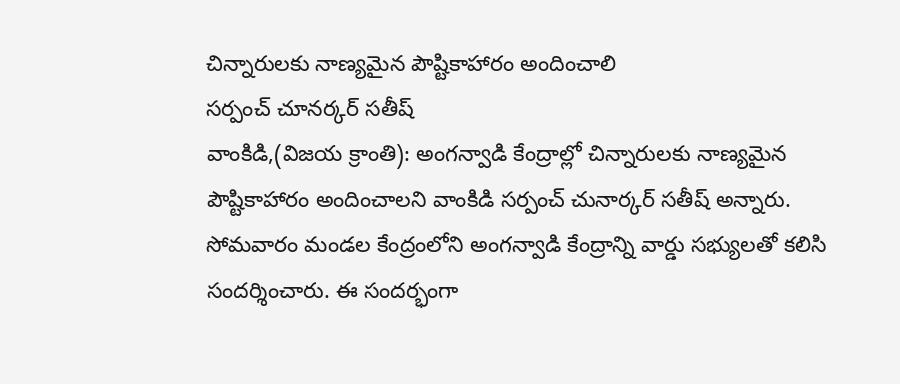చిన్నారులకు నాణ్యమైన పౌష్టికాహారం అందించాలి
సర్పంచ్ చూనర్కర్ సతీష్
వాంకిడి,(విజయ క్రాంతి): అంగన్వాడి కేంద్రాల్లో చిన్నారులకు నాణ్యమైన పౌష్టికాహారం అందించాలని వాంకిడి సర్పంచ్ చునార్కర్ సతీష్ అన్నారు. సోమవారం మండల కేంద్రంలోని అంగన్వాడి కేంద్రాన్ని వార్డు సభ్యులతో కలిసి సందర్శించారు. ఈ సందర్భంగా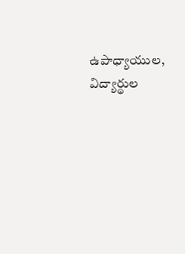ఉపాధ్యాయుల, విద్యార్థుల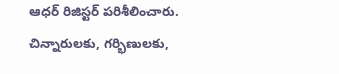ఆధర్ రిజిస్టర్ పరిశీలించారు. చిన్నారులకు, గర్భిణులకు,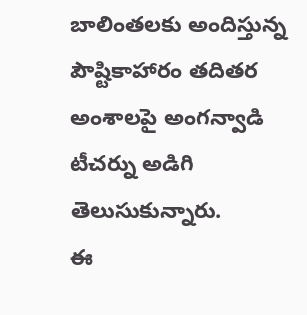బాలింతలకు అందిస్తున్న పౌష్టికాహారం తదితర అంశాలపై అంగన్వాడి టీచర్ను అడిగి తెలుసుకున్నారు.
ఈ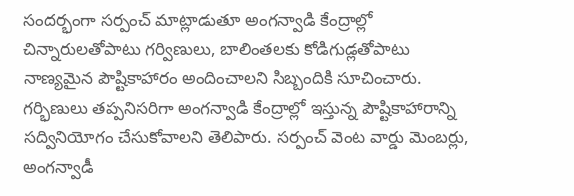సందర్భంగా సర్పంచ్ మాట్లాడుతూ అంగన్వాడి కేంద్రాల్లో చిన్నారులతోపాటు గర్విణులు, బాలింతలకు కోడిగుడ్లతోపాటు నాణ్యమైన పౌష్టికాహారం అందించాలని సిబ్బందికి సూచించారు. గర్భిణులు తప్పనిసరిగా అంగన్వాడి కేంద్రాల్లో ఇస్తున్న పౌష్టికాహారాన్ని సద్వినియోగం చేసుకోవాలని తెలిపారు. సర్పంచ్ వెంట వార్డు మెంబర్లు, అంగన్వాడీ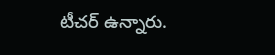టీచర్ ఉన్నారు.